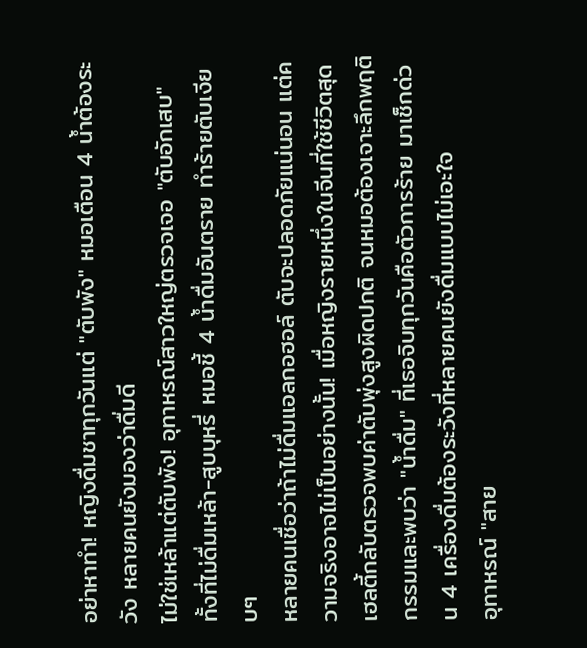อย่าหาทำ! หญิงดื่มชาทุกวันแต่ "ตับพัง" หมอเตือน 4 น้ำต้องระวัง หลายคนยังมองว่าดื่มดี
ไม่ใช่เหล้าแต่ตับพัง! อุทาหรณ์สาวใหญ่ตรวจเจอ "ตับอักเสบ" ทั้งที่ไม่ดื่มเหล้า-สูบบุหรี่ หมอชี้ 4 น้ำดื่มอันตราย ทำร้ายตับเงียบๆ
หลายคนเชื่อว่าถ้าไม่ดื่มแอลกอฮอล์ ตับจะปลอดภัยแน่นอน แต่ความจริงอาจไม่เป็นอย่างนั้น! เมื่อหญิงรายหนึ่งในจีนที่ใช้ชีวิตสุดเฮลตี้กลับตรวจพบค่าตับพุ่งสูงผิดปกติ จนหมอต้องเจาะลึกพฤติกรรมและพบว่า "น้ำดื่ม" ที่เธอจิบทุกวันคือตัวการร้าย มาเช็กด่วน 4 เครื่องดื่มต้องระวังที่หลายคนยังดื่มแบบไม่เอะใจ
อุทาหรณ์ "สาย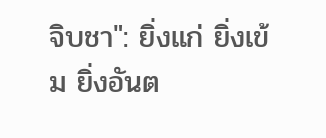จิบชา": ยิ่งแก่ ยิ่งเข้ม ยิ่งอันต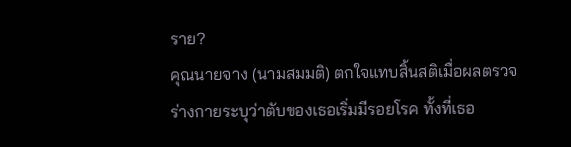ราย?
คุณนายจาง (นามสมมติ) ตกใจแทบสิ้นสติเมื่อผลตรวจร่างกายระบุว่าตับของเธอเริ่มมีรอยโรค ทั้งที่เธอ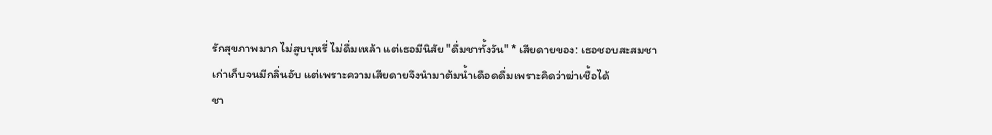รักสุขภาพมาก ไม่สูบบุหรี่ ไม่ดื่มเหล้า แต่เธอมีนิสัย "ดื่มชาทั้งวัน" * เสียดายของ: เธอชอบสะสมชาเก่าเก็บจนมีกลิ่นอับ แต่เพราะความเสียดายจึงนำมาต้มน้ำเดือดดื่มเพราะคิดว่าฆ่าเชื้อได้
ชา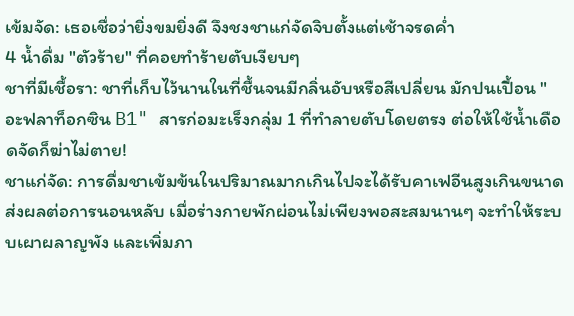เข้มจัด: เธอเชื่อว่ายิ่งขมยิ่งดี จึงชงชาแก่จัดจิบตั้งแต่เช้าจรดค่ำ
4 น้ำดื่ม "ตัวร้าย" ที่คอยทำร้ายตับเงียบๆ
ชาที่มีเชื้อรา: ชาที่เก็บไว้นานในที่ชื้นจนมีกลิ่นอับหรือสีเปลี่ยน มักปนเปื้อน "อะฟลาท็อกซิน B1" สารก่อมะเร็งกลุ่ม 1 ที่ทำลายตับโดยตรง ต่อให้ใช้น้ำเดือดจัดก็ฆ่าไม่ตาย!
ชาแก่จัด: การดื่มชาเข้มข้นในปริมาณมากเกินไปจะได้รับคาเฟอีนสูงเกินขนาด ส่งผลต่อการนอนหลับ เมื่อร่างกายพักผ่อนไม่เพียงพอสะสมนานๆ จะทำให้ระบบเผาผลาญพัง และเพิ่มภา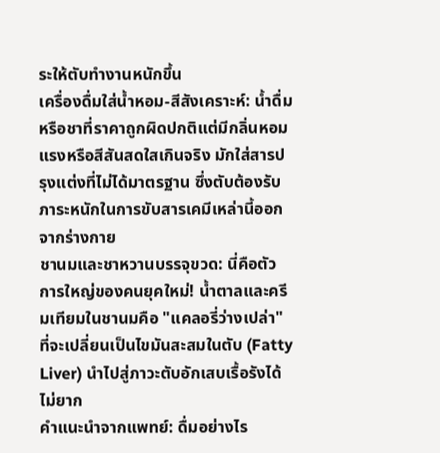ระให้ตับทำงานหนักขึ้น
เครื่องดื่มใส่น้ำหอม-สีสังเคราะห์: น้ำดื่มหรือชาที่ราคาถูกผิดปกติแต่มีกลิ่นหอมแรงหรือสีสันสดใสเกินจริง มักใส่สารปรุงแต่งที่ไม่ได้มาตรฐาน ซึ่งตับต้องรับภาระหนักในการขับสารเคมีเหล่านี้ออกจากร่างกาย
ชานมและชาหวานบรรจุขวด: นี่คือตัวการใหญ่ของคนยุคใหม่! น้ำตาลและครีมเทียมในชานมคือ "แคลอรี่ว่างเปล่า" ที่จะเปลี่ยนเป็นไขมันสะสมในตับ (Fatty Liver) นำไปสู่ภาวะตับอักเสบเรื้อรังได้ไม่ยาก
คำแนะนำจากแพทย์: ดื่มอย่างไร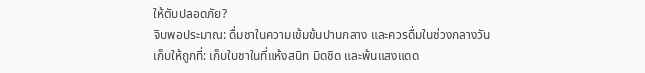ให้ตับปลอดภัย?
จิบพอประมาณ: ดื่มชาในความเข้มข้นปานกลาง และควรดื่มในช่วงกลางวัน
เก็บให้ถูกที่: เก็บใบชาในที่แห้งสนิท มิดชิด และพ้นแสงแดด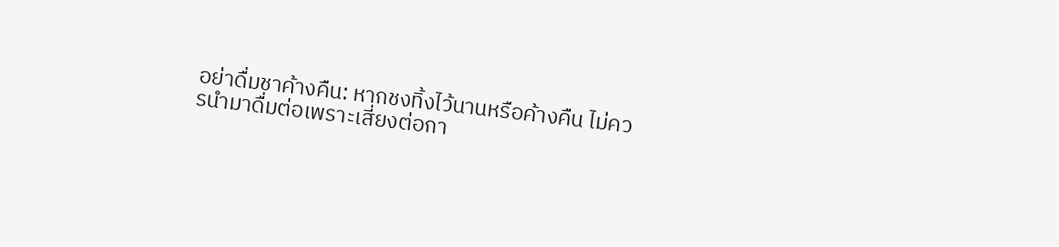อย่าดื่มชาค้างคืน: หากชงทิ้งไว้นานหรือค้างคืน ไม่ควรนำมาดื่มต่อเพราะเสี่ยงต่อกา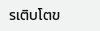รเติบโตข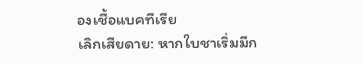องเชื้อแบคทีเรีย
เลิกเสียดาย: หากใบชาเริ่มมีก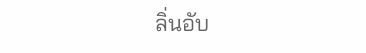ลิ่นอับ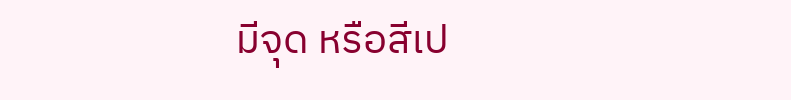มีจุด หรือสีเป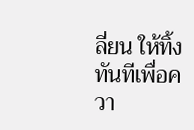ลี่ยน ให้ทิ้งทันทีเพื่อควา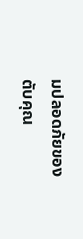มปลอดภัยของตับคุณ